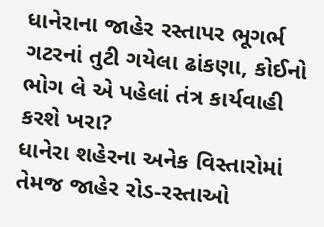ધાનેરાના જાહેર રસ્તાપર ભૂગર્ભ ગટરનાં તુટી ગયેલા ઢાંકણા, કોઈનો ભોગ લે એ પહેલાં તંત્ર કાર્યવાહી કરશે ખરા?
ધાનેરા શહેરના અનેક વિસ્તારોમાં તેમજ જાહેર રોડ-રસ્તાઓ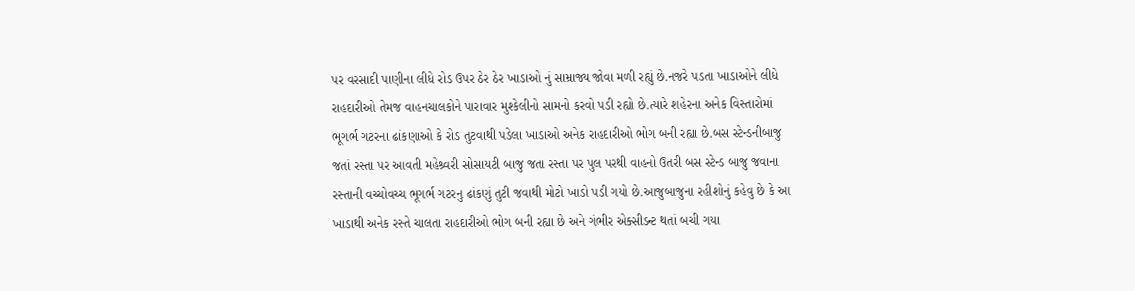પર વરસાદી પાણીના લીધે રોડ ઉપર ઠેર ઠેર ખાડાઓ નું સામ્રાજ્ય જોવા મળી રહ્યું છે.નજરે પડતા ખાડાઓને લીધે રાહદારીઓ તેમજ વાહનચાલકોને પારાવાર મુશ્કેલીનો સામનો કરવો પડી રહ્યો છે.ત્યારે શહેરના અનેક વિસ્તારોમાં ભૂગર્ભ ગટરના ઢાંકણાઓ કે રોડ તુટવાથી પડેલા ખાડાઓ અનેક રાહદારીઓ ભોગ બની રહ્યા છે.બસ સ્ટેન્ડનીબાજુ જતાં રસ્તા પર આવતી મહેશ્ર્વરી સોસાયટી બાજુ જતા રસ્તા પર પુલ પરથી વાહનો ઉતરી બસ સ્ટેન્ડ બાજુ જવાના રસ્તાની વચ્ચોવચ્ચ ભૂગર્ભ ગટરનુ ઢાંકણું તુટી જવાથી મોટો ખાડો પડી ગયો છે.આજુબાજુના રહીશોનું કહેવુ છે કે આ ખાડાથી અનેક રસ્તે ચાલતા રાહદારીઓ ભોગ બની રહ્યા છે અને ગંભીર એક્સીડન્ટ થતાં બચી ગયા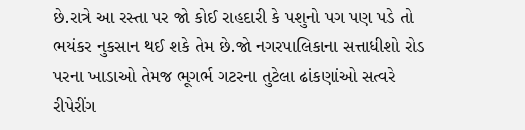છે.રાત્રે આ રસ્તા પર જો કોઈ રાહદારી કે પશુનો પગ પણ પડે તો ભયંકર નુકસાન થઈ શકે તેમ છે.જો નગરપાલિકાના સત્તાધીશો રોડ પરના ખાડાઓ તેમજ ભૂગર્ભ ગટરના તુટેલા ઢાંકણાંઓ સત્વરે રીપેરીંગ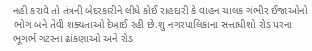નહી કરાવે તો તંત્રની બેદરકારીને લીધે કોઈ રાહદારી કે વાહન ચાલક ગંભીર ઈજાઓનો ભોગ બને તેવી શક્યતાઓ દેખાઈ રહી છે.શુ નગરપાલિકાના સત્તાધીશો રોડ પરના ભૂગર્ભ ગટરના ઢાંકણાઓ અને રોડ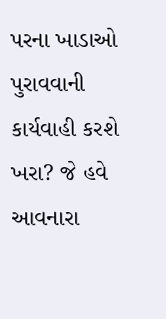પરના ખાડાઓ પુરાવવાની કાર્યવાહી કરશે ખરા? જે હવે આવનારા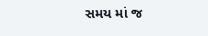સમય માં જ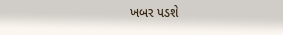ખબર પડશે